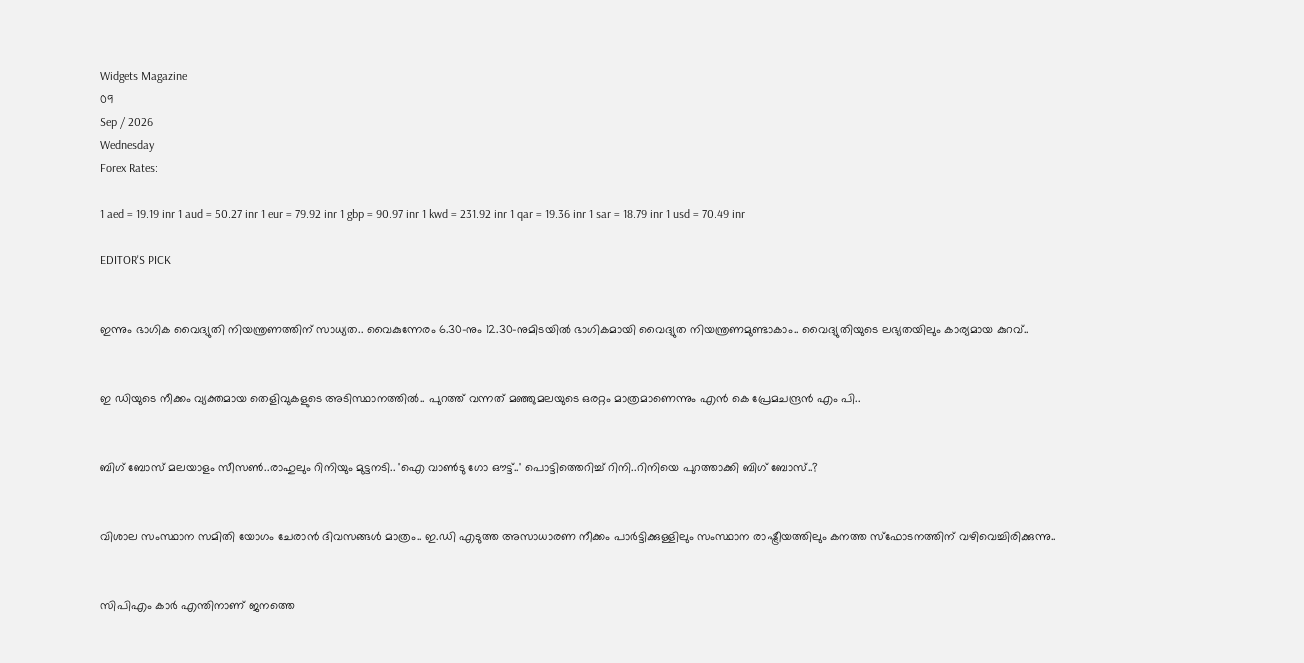Widgets Magazine
09
Sep / 2026
Wednesday
Forex Rates:

1 aed = 19.19 inr 1 aud = 50.27 inr 1 eur = 79.92 inr 1 gbp = 90.97 inr 1 kwd = 231.92 inr 1 qar = 19.36 inr 1 sar = 18.79 inr 1 usd = 70.49 inr

EDITOR'S PICK


ഇന്നും ഭാഗിക വൈദ്യുതി നിയന്ത്രണത്തിന് സാധ്യത.. വൈകുന്നേരം 6.30-നും 12.30-നുമിടയിൽ ഭാഗികമായി വൈദ്യുത നിയന്ത്രണമുണ്ടാകാം.. വൈദ്യുതിയുടെ ലഭ്യതയിലും കാര്യമായ കുറവ്..


ഇ ഡിയുടെ നീക്കം വ്യക്തമായ തെളിവുകളുടെ അടിസ്ഥാനത്തിൽ.. പുറത്ത് വന്നത് മഞ്ഞുമലയുടെ ഒരറ്റം മാത്രമാണെന്നും എൻ കെ പ്രേമചന്ദ്രൻ എം പി..


ബിഗ് ബോസ് മലയാളം സീസൺ..രാഹുലും റിനിയും മുട്ടനടി.. 'ഐ വാൺടു ഗോ ഔട്ട്..' പൊട്ടിത്തെറിച്ച് റിനി..റിനിയെ പുറത്താക്കി ബിഗ് ബോസ്..?


വിശാല സംസ്ഥാന സമിതി യോഗം ചേരാന്‍ ദിവസങ്ങള്‍ മാത്രം.. ഇ.ഡി എടുത്ത അസാധാരണ നീക്കം പാര്‍ട്ടിക്കുള്ളിലും സംസ്ഥാന രാഷ്ട്രീയത്തിലും കനത്ത സ്‌ഫോടനത്തിന് വഴിവെച്ചിരിക്കുന്നു..


സിപിഎം കാര്‍ എന്തിനാണ് ജനത്തെ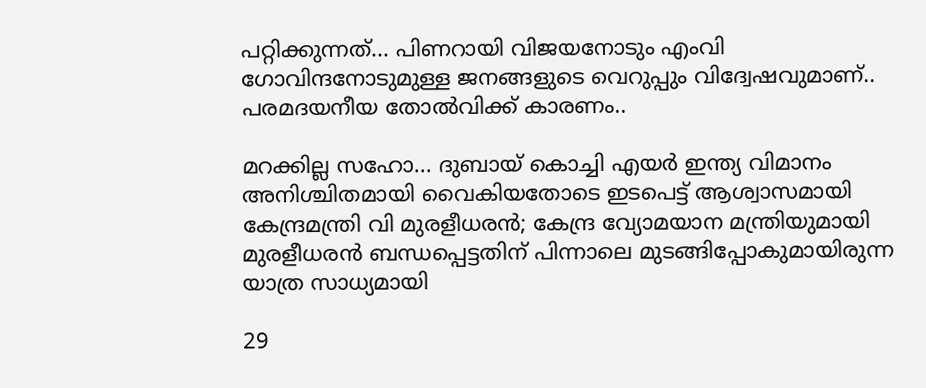പറ്റിക്കുന്നത്... പിണറായി വിജയനോടും എംവി ഗോവിന്ദനോടുമുള്ള ജനങ്ങളുടെ വെറുപ്പും വിദ്വേഷവുമാണ്.. പരമദയനീയ തോല്‍വിക്ക് കാരണം..

മറക്കില്ല സഹോ... ദുബായ് കൊച്ചി എയര്‍ ഇന്ത്യ വിമാനം അനിശ്ചിതമായി വൈകിയതോടെ ഇടപെട്ട് ആശ്വാസമായി കേന്ദ്രമന്ത്രി വി മുരളീധരന്‍; കേന്ദ്ര വ്യോമയാന മന്ത്രിയുമായി മുരളീധരന്‍ ബന്ധപ്പെട്ടതിന് പിന്നാലെ മുടങ്ങിപ്പോകുമായിരുന്ന യാത്ര സാധ്യമായി

29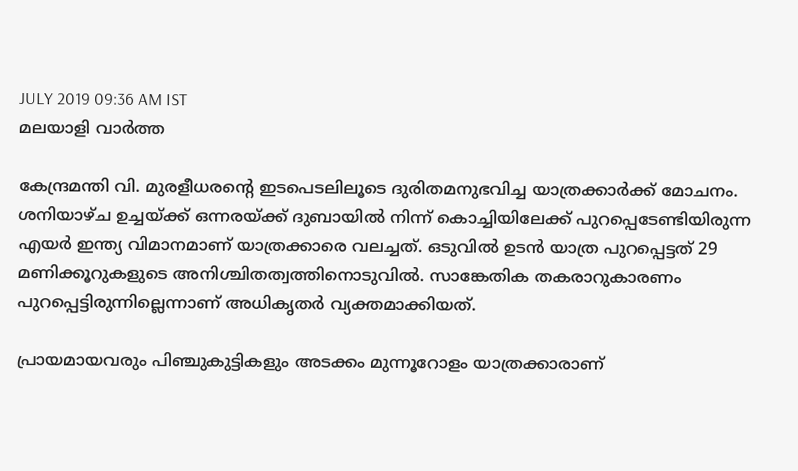JULY 2019 09:36 AM IST
മലയാളി വാര്‍ത്ത

കേന്ദ്രമന്തി വി. മുരളീധരന്റെ ഇടപെടലിലൂടെ ദുരിതമനുഭവിച്ച യാത്രക്കാര്‍ക്ക് മോചനം. ശനിയാഴ്ച ഉച്ചയ്ക്ക് ഒന്നരയ്ക്ക് ദുബായില്‍ നിന്ന് കൊച്ചിയിലേക്ക് പുറപ്പെടേണ്ടിയിരുന്ന എയര്‍ ഇന്ത്യ വിമാനമാണ് യാത്രക്കാരെ വലച്ചത്. ഒടുവില്‍ ഉടന്‍ യാത്ര പുറപ്പെട്ടത് 29 മണിക്കൂറുകളുടെ അനിശ്ചിതത്വത്തിനൊടുവില്‍. സാങ്കേതിക തകരാറുകാരണം പുറപ്പെട്ടിരുന്നില്ലെന്നാണ് അധികൃതര്‍ വ്യക്തമാക്കിയത്.

പ്രായമായവരും പിഞ്ചുകുട്ടികളും അടക്കം മുന്നൂറോളം യാത്രക്കാരാണ്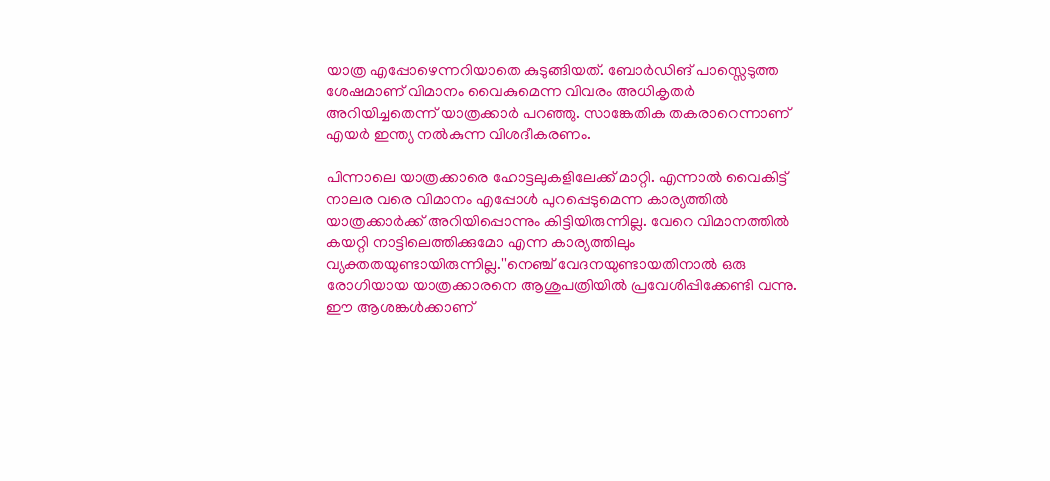യാത്ര എപ്പോഴെന്നറിയാതെ കുടുങ്ങിയത്. ബോര്‍ഡിങ് പാസ്സെടുത്ത ശേഷമാണ് വിമാനം വൈകുമെന്ന വിവരം അധികൃതര്‍ അറിയിച്ചതെന്ന് യാത്രക്കാര്‍ പറഞ്ഞു. സാങ്കേതിക തകരാറെന്നാണ് എയര്‍ ഇന്ത്യ നല്‍കുന്ന വിശദീകരണം.

പിന്നാലെ യാത്രക്കാരെ ഹോട്ടലുകളിലേക്ക് മാറ്റി. എന്നാല്‍ വൈകിട്ട് നാലര വരെ വിമാനം എപ്പോള്‍ പുറപ്പെടുമെന്ന കാര്യത്തില്‍ യാത്രക്കാര്‍ക്ക് അറിയിപ്പൊന്നും കിട്ടിയിരുന്നില്ല. വേറെ വിമാനത്തില്‍ കയറ്റി നാട്ടിലെത്തിക്കുമോ എന്ന കാര്യത്തിലും വ്യക്തതയുണ്ടായിരുന്നില്ല.''നെഞ്ച് വേദനയുണ്ടായതിനാല്‍ ഒരു രോഗിയായ യാത്രക്കാരനെ ആശുപത്രിയില്‍ പ്രവേശിപ്പിക്കേണ്ടി വന്നു. ഈ ആശങ്കള്‍ക്കാണ്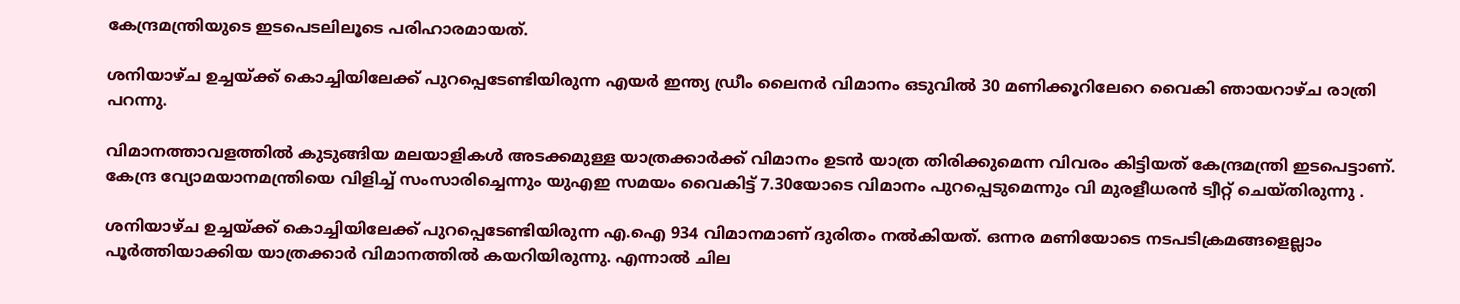കേന്ദ്രമന്ത്രിയുടെ ഇടപെടലിലൂടെ പരിഹാരമായത്.

ശനിയാഴ്ച ഉച്ചയ്ക്ക് കൊച്ചിയിലേക്ക് പുറപ്പെടേണ്ടിയിരുന്ന എയര്‍ ഇന്ത്യ ഡ്രീം ലൈനര്‍ വിമാനം ഒടുവില്‍ 30 മണിക്കൂറിലേറെ വൈകി ഞായറാഴ്ച രാത്രി പറന്നു.

വിമാനത്താവളത്തില്‍ കുടുങ്ങിയ മലയാളികള്‍ അടക്കമുള്ള യാത്രക്കാര്‍ക്ക് വിമാനം ഉടന്‍ യാത്ര തിരിക്കുമെന്ന വിവരം കിട്ടിയത് കേന്ദ്രമന്ത്രി ഇടപെട്ടാണ്. കേന്ദ്ര വ്യോമയാനമന്ത്രിയെ വിളിച്ച് സംസാരിച്ചെന്നും യുഎഇ സമയം വൈകിട്ട് 7.30യോടെ വിമാനം പുറപ്പെടുമെന്നും വി മുരളീധരന്‍ ട്വീറ്റ് ചെയ്തിരുന്നു .

ശനിയാഴ്ച ഉച്ചയ്ക്ക് കൊച്ചിയിലേക്ക് പുറപ്പെടേണ്ടിയിരുന്ന എ.ഐ 934 വിമാനമാണ് ദുരിതം നല്‍കിയത്. ഒന്നര മണിയോടെ നടപടിക്രമങ്ങളെല്ലാം പൂര്‍ത്തിയാക്കിയ യാത്രക്കാര്‍ വിമാനത്തില്‍ കയറിയിരുന്നു. എന്നാല്‍ ചില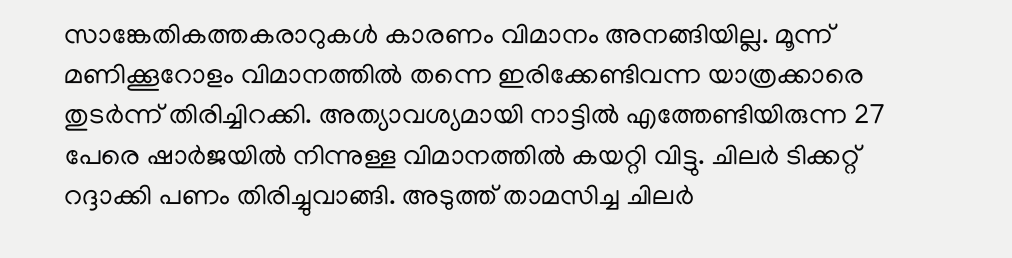സാങ്കേതികത്തകരാറുകള്‍ കാരണം വിമാനം അനങ്ങിയില്ല. മൂന്ന് മണിക്കൂറോളം വിമാനത്തില്‍ തന്നെ ഇരിക്കേണ്ടിവന്ന യാത്രക്കാരെ തുടര്‍ന്ന് തിരിച്ചിറക്കി. അത്യാവശ്യമായി നാട്ടില്‍ എത്തേണ്ടിയിരുന്ന 27 പേരെ ഷാര്‍ജയില്‍ നിന്നുള്ള വിമാനത്തില്‍ കയറ്റി വിട്ടു. ചിലര്‍ ടിക്കറ്റ് റദ്ദാക്കി പണം തിരിച്ചുവാങ്ങി. അടുത്ത് താമസിച്ച ചിലര്‍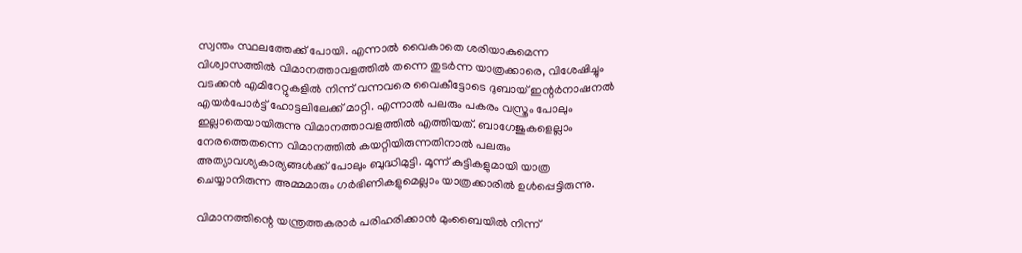സ്വന്തം സ്ഥലത്തേക്ക് പോയി. എന്നാല്‍ വൈകാതെ ശരിയാകുമെന്ന വിശ്വാസത്തില്‍ വിമാനത്താവളത്തില്‍ തന്നെ തുടര്‍ന്ന യാത്രക്കാരെ, വിശേഷിച്ചും വടക്കന്‍ എമിറേറ്റുകളില്‍ നിന്ന് വന്നവരെ വൈകീട്ടോടെ ദുബായ് ഇന്റര്‍നാഷനല്‍ എയര്‍പോര്‍ട്ട് ഹോട്ടലിലേക്ക് മാറ്റി. എന്നാല്‍ പലരും പകരം വസ്ത്രം പോലും ഇല്ലാതെയായിരുന്നു വിമാനത്താവളത്തില്‍ എത്തിയത്. ബാഗേജുകളെല്ലാം നേരത്തെതന്നെ വിമാനത്തില്‍ കയറ്റിയിരുന്നതിനാല്‍ പലരും അത്യാവശ്യകാര്യങ്ങള്‍ക്ക് പോലും ബുദ്ധിമുട്ടി. മൂന്ന് കുട്ടികളുമായി യാത്ര ചെയ്യാനിരുന്ന അമ്മമാരും ഗര്‍ഭിണികളുമെല്ലാം യാത്രക്കാരില്‍ ഉള്‍പ്പെട്ടിരുന്നു.

വിമാനത്തിന്റെ യന്ത്രത്തകരാര്‍ പരിഹരിക്കാന്‍ മുംബൈയില്‍ നിന്ന്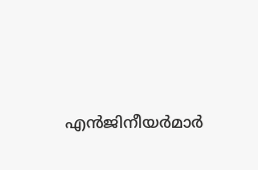എന്‍ജിനീയര്‍മാര്‍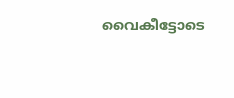വൈകീട്ടോടെ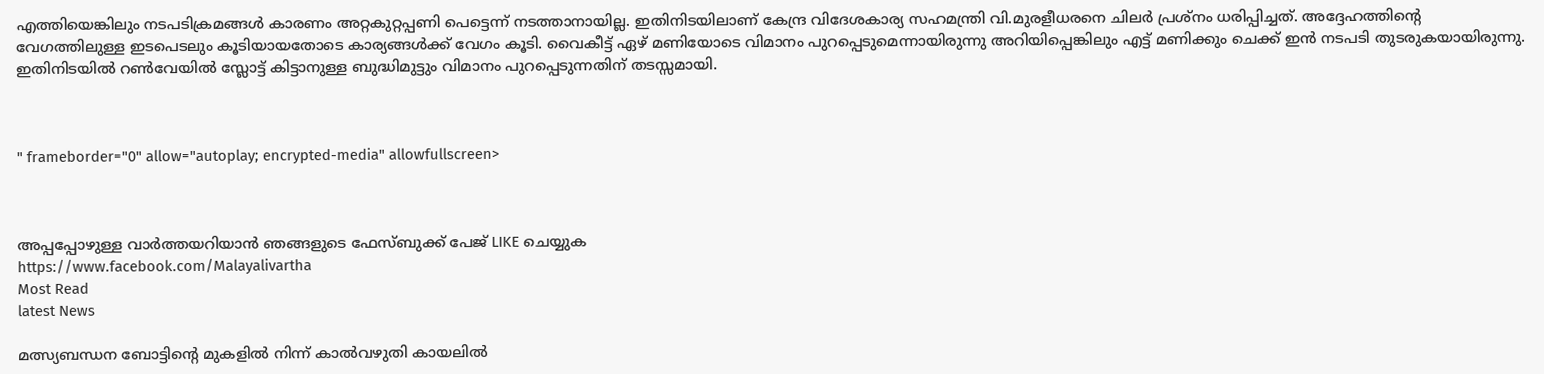എത്തിയെങ്കിലും നടപടിക്രമങ്ങള്‍ കാരണം അറ്റകുറ്റപ്പണി പെട്ടെന്ന് നടത്താനായില്ല. ഇതിനിടയിലാണ് കേന്ദ്ര വിദേശകാര്യ സഹമന്ത്രി വി.മുരളീധരനെ ചിലര്‍ പ്രശ്‌നം ധരിപ്പിച്ചത്. അദ്ദേഹത്തിന്റെ വേഗത്തിലുള്ള ഇടപെടലും കൂടിയായതോടെ കാര്യങ്ങള്‍ക്ക് വേഗം കൂടി. വൈകീട്ട് ഏഴ് മണിയോടെ വിമാനം പുറപ്പെടുമെന്നായിരുന്നു അറിയിപ്പെങ്കിലും എട്ട് മണിക്കും ചെക്ക് ഇന്‍ നടപടി തുടരുകയായിരുന്നു. ഇതിനിടയില്‍ റണ്‍വേയില്‍ സ്ലോട്ട് കിട്ടാനുള്ള ബുദ്ധിമുട്ടും വിമാനം പുറപ്പെടുന്നതിന് തടസ്സമായി.



" frameborder="0" allow="autoplay; encrypted-media" allowfullscreen>



അപ്പപ്പോഴുള്ള വാര്‍ത്തയറിയാന്‍ ഞങ്ങളുടെ ഫേസ്‌ബുക്ക്‌ പേജ് LIKE ചെയ്യുക
https://www.facebook.com/Malayalivartha
Most Read
latest News

മത്സ്യബന്ധന ബോട്ടിന്റെ മുകളില്‍ നിന്ന് കാല്‍വഴുതി കായലില്‍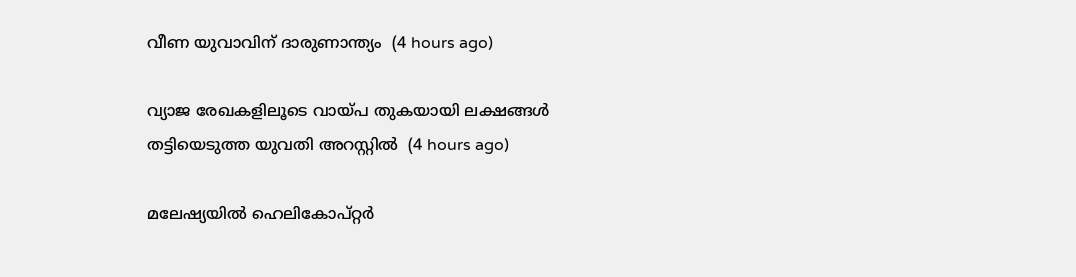വീണ യുവാവിന് ദാരുണാന്ത്യം  (4 hours ago)

വ്യാജ രേഖകളിലൂടെ വായ്പ തുകയായി ലക്ഷങ്ങള്‍ തട്ടിയെടുത്ത യുവതി അറസ്റ്റില്‍  (4 hours ago)

മലേഷ്യയില്‍ ഹെലികോപ്റ്റര്‍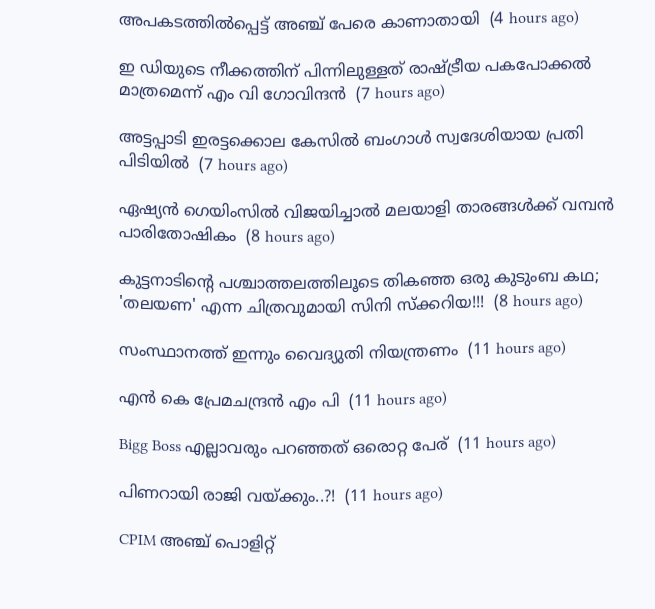അപകടത്തില്‍പ്പെട്ട് അഞ്ച് പേരെ കാണാതായി  (4 hours ago)

ഇ ഡിയുടെ നീക്കത്തിന് പിന്നിലുള്ളത് രാഷ്ട്രീയ പകപോക്കല്‍ മാത്രമെന്ന് എം വി ഗോവിന്ദന്‍  (7 hours ago)

അട്ടപ്പാടി ഇരട്ടക്കൊല കേസില്‍ ബംഗാള്‍ സ്വദേശിയായ പ്രതി പിടിയില്‍  (7 hours ago)

ഏഷ്യന്‍ ഗെയിംസില്‍ വിജയിച്ചാല്‍ മലയാളി താരങ്ങള്‍ക്ക് വമ്പന്‍ പാരിതോഷികം  (8 hours ago)

കുട്ടനാടിൻ്റെ പശ്ചാത്തലത്തിലൂടെ തികഞ്ഞ ഒരു കുടുംബ കഥ; 'തലയണ' എന്ന ചിത്രവുമായി സിനി സ്ക്കറിയ!!!  (8 hours ago)

സംസ്ഥാനത്ത് ഇന്നും വൈദ്യുതി നിയന്ത്രണം  (11 hours ago)

എൻ കെ പ്രേമചന്ദ്രൻ എം പി  (11 hours ago)

Bigg Boss എല്ലാവരും പറഞ്ഞത് ഒരൊറ്റ പേര്  (11 hours ago)

പിണറായി രാജി വയ്ക്കും..?!  (11 hours ago)

CPIM അഞ്ച് പൊളിറ്റ്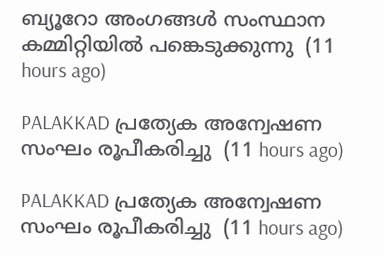ബ്യൂറോ അംഗങ്ങള്‍ സംസ്ഥാന കമ്മിറ്റിയില്‍ പങ്കെടുക്കുന്നു  (11 hours ago)

PALAKKAD പ്രത്യേക അന്വേഷണ സംഘം രൂപീകരിച്ചു  (11 hours ago)

PALAKKAD പ്രത്യേക അന്വേഷണ സംഘം രൂപീകരിച്ചു  (11 hours ago)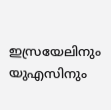ഇസ്രയേലിനും യുഎസിനും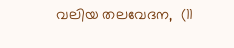വലിയ തലവേദന,  (11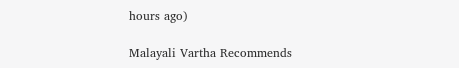hours ago)

Malayali Vartha Recommends